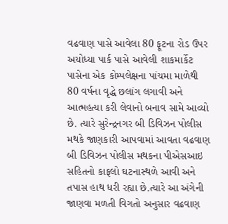વઢવાણ પાસે આવેલા 80 ફૂટના રોડ ઉપર અયોધ્યા પાર્ક પાસે આવેલી શાકમાર્કેટ પાસેના એક કોમ્પલેક્ષના પાંચમા માળેથી 80 વર્ષના વૃદ્ધે છલાંગ લગાવી અને આત્મહત્યા કરી લેવાનો બનાવ સામે આવ્યો છે. ત્યારે સુરેન્દ્રનગર બી ડિવિઝન પોલીસ મથકે જાણકારી આપવામાં આવતા વઢવાણ બી ડિવિઝન પોલીસ મથકના પીએસઆઇ સહિતનો કાફલો ઘટનાસ્થળે આવી અને તપાસ હાથ ધરી રહ્યા છે.ત્યારે આ અંગેની જાણવા મળતી વિગતો અનુસાર વઢવાણ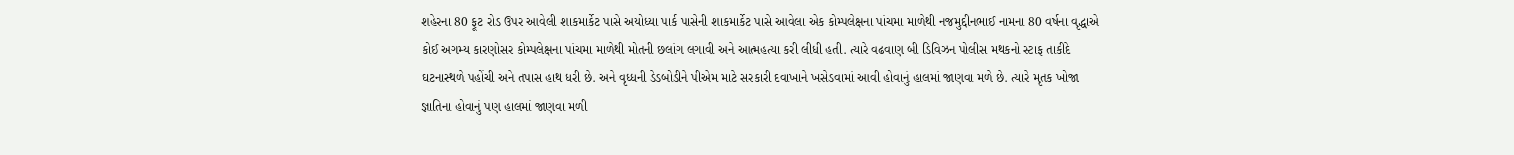શહેરના 80 ફૂટ રોડ ઉપર આવેલી શાકમાર્કેટ પાસે અયોધ્યા પાર્ક પાસેની શાકમાર્કેટ પાસે આવેલા એક કોમ્પલેક્ષના પાંચમા માળેથી નજમુદ્દીનભાઈ નામના 80 વર્ષના વૃદ્ધાએ કોઈ અગમ્ય કારણોસર કોમ્પલેક્ષના પાંચમા માળેથી મોતની છલાંગ લગાવી અને આત્મહત્યા કરી લીધી હતી. ત્યારે વઢવાણ બી ડિવિઝન પોલીસ મથકનો સ્ટાફ તાકીદે ઘટનાસ્થળે પહોંચી અને તપાસ હાથ ધરી છે. અને વૃધ્ધની ડેડબોડીને પીએમ માટે સરકારી દવાખાને ખસેડવામાં આવી હોવાનું હાલમાં જાણવા મળે છે. ત્યારે મૃતક ખોજા જ્ઞાતિના હોવાનું પણ હાલમાં જાણવા મળી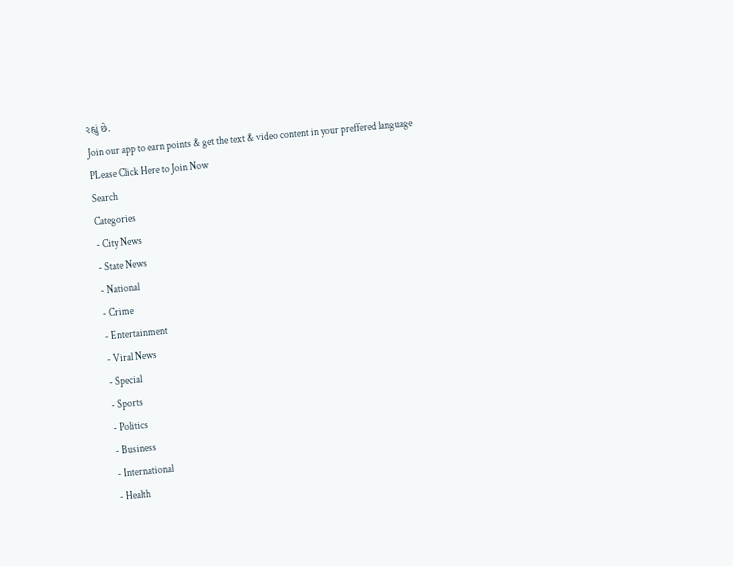રહ્યું છે.
Join our app to earn points & get the text & video content in your preffered language
PLease Click Here to Join Now
Search
Categories
- City News
- State News
- National
- Crime
- Entertainment
- Viral News
- Special
- Sports
- Politics
- Business
- International
- Health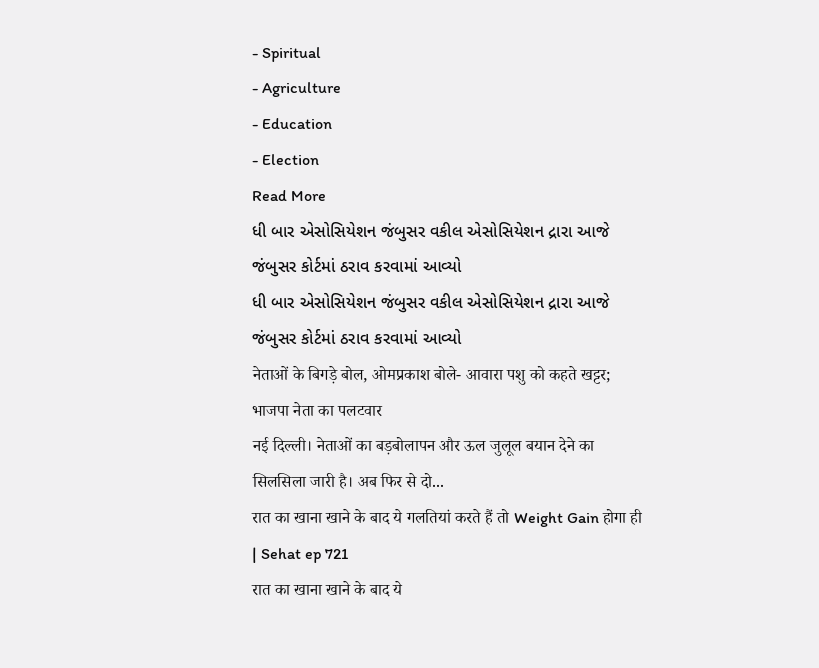- Spiritual
- Agriculture
- Education
- Election
Read More
ધી બાર એસોસિયેશન જંબુસર વકીલ એસોસિયેશન દ્રારા આજે જંબુસર કોર્ટમાં ઠરાવ કરવામાં આવ્યો
ધી બાર એસોસિયેશન જંબુસર વકીલ એસોસિયેશન દ્રારા આજે જંબુસર કોર્ટમાં ઠરાવ કરવામાં આવ્યો
नेताओं के बिगड़े बोल, ओमप्रकाश बोले- आवारा पशु को कहते खट्टर; भाजपा नेता का पलटवार
नई दिल्ली। नेताओं का बड़बोलापन और ऊल जुलूल बयान देने का सिलसिला जारी है। अब फिर से दो...
रात का खाना खाने के बाद ये गलतियां करते हैं तो Weight Gain होगा ही | Sehat ep 721
रात का खाना खाने के बाद ये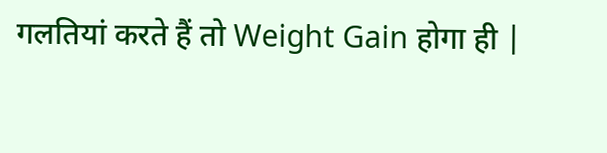गलतियां करते हैं तो Weight Gain होगा ही |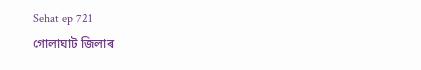Sehat ep 721
গোলাঘাট জিলাৰ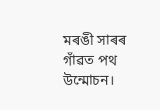মৰঙী সাৰৰ গাঁৱত পথ উন্মোচন।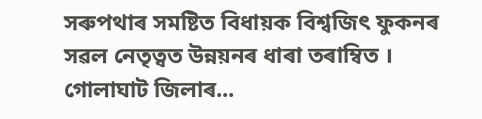সৰুপথাৰ সমষ্টিত বিধায়ক বিশ্বজিৎ ফুকনৰ সৱল নেতৃত্বত উন্নয়নৰ ধাৰা তৰাম্বিত । গোলাঘাট জিলাৰ...